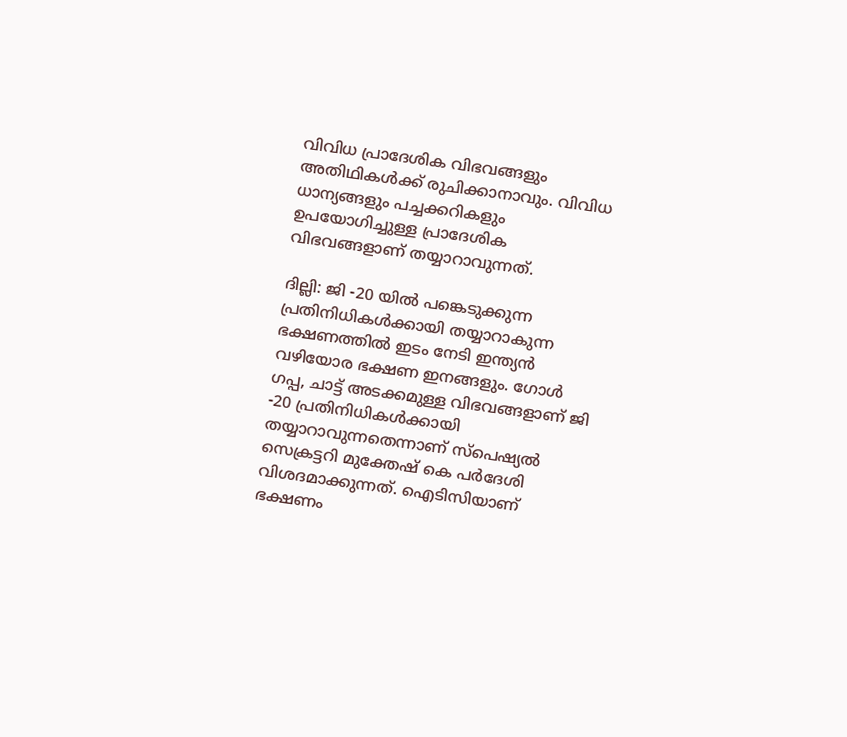വിവിധ പ്രാദേശിക വിഭവങ്ങളും അതിഥികള്‍ക്ക് രുചിക്കാനാവും. വിവിധ ധാന്യങ്ങളും പച്ചക്കറികളും ഉപയോഗിച്ചുള്ള പ്രാദേശിക വിഭവങ്ങളാണ് തയ്യാറാവുന്നത്.

ദില്ലി: ജി -20 യില്‍ പങ്കെടുക്കുന്ന പ്രതിനിധികള്‍ക്കായി തയ്യാറാകുന്ന ഭക്ഷണത്തില്‍ ഇടം നേടി ഇന്ത്യന്‍ വഴിയോര ഭക്ഷണ ഇനങ്ങളും. ഗോള്‍ ഗപ്പ, ചാട്ട് അടക്കമുള്ള വിഭവങ്ങളാണ് ജി -20 പ്രതിനിധികള്‍ക്കായി തയ്യാറാവുന്നതെന്നാണ് സ്പെഷ്യല്‍ സെക്രട്ടറി മുക്തേഷ് കെ പര്‍ദേശി വിശദമാക്കുന്നത്. ഐടിസിയാണ് ഭക്ഷണം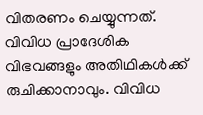വിതരണം ചെയ്യുന്നത്. വിവിധ പ്രാദേശിക വിഭവങ്ങളും അതിഥികള്‍ക്ക് രുചിക്കാനാവും. വിവിധ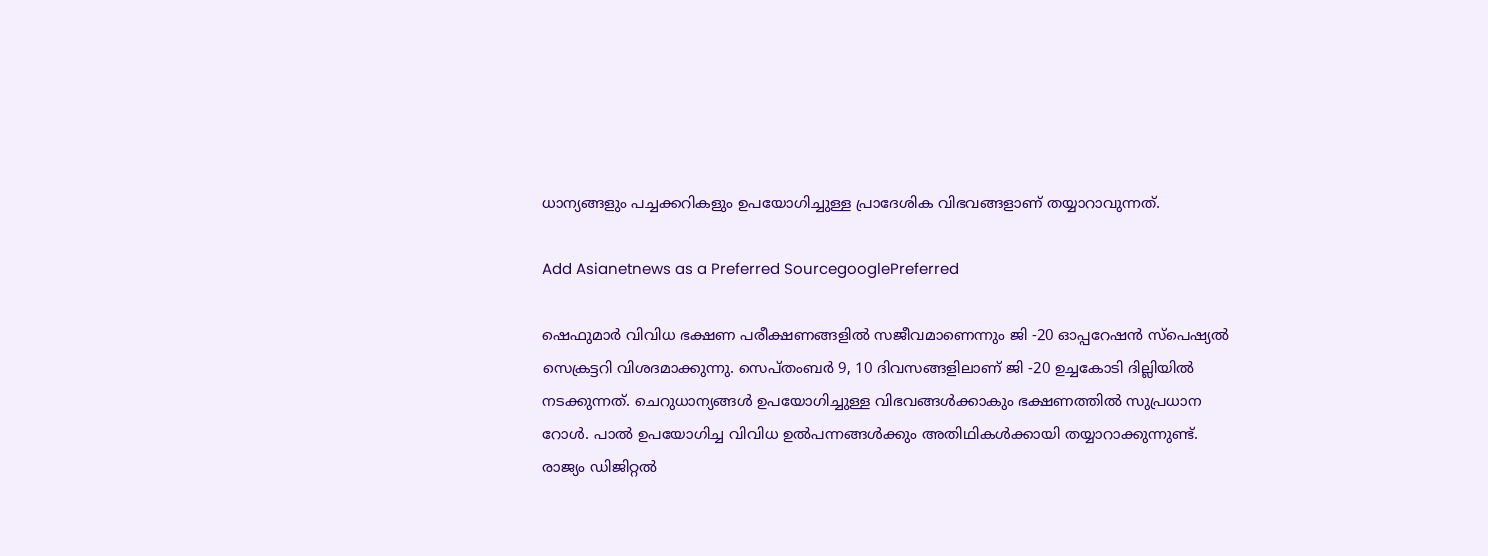ധാന്യങ്ങളും പച്ചക്കറികളും ഉപയോഗിച്ചുള്ള പ്രാദേശിക വിഭവങ്ങളാണ് തയ്യാറാവുന്നത്.

Add Asianetnews as a Preferred SourcegooglePreferred

ഷെഫുമാര്‍ വിവിധ ഭക്ഷണ പരീക്ഷണങ്ങളില്‍ സജീവമാണെന്നും ജി -20 ഓപ്പറേഷന്‍ സ്പെഷ്യല്‍ സെക്രട്ടറി വിശദമാക്കുന്നു. സെപ്തംബര്‍ 9, 10 ദിവസങ്ങളിലാണ് ജി -20 ഉച്ചകോടി ദില്ലിയില്‍ നടക്കുന്നത്. ചെറുധാന്യങ്ങള്‍ ഉപയോഗിച്ചുള്ള വിഭവങ്ങള്‍ക്കാകും ഭക്ഷണത്തില്‍ സുപ്രധാന റോള്‍. പാല്‍ ഉപയോഗിച്ച വിവിധ ഉല്‍പന്നങ്ങള്‍ക്കും അതിഥികള്‍ക്കായി തയ്യാറാക്കുന്നുണ്ട്. രാജ്യം ഡിജിറ്റല്‍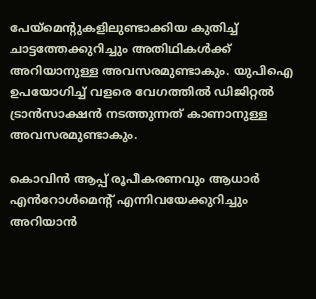പേയ്മെന്റുകളിലുണ്ടാക്കിയ കുതിച്ച് ചാട്ടത്തേക്കുറിച്ചും അതിഥികള്‍ക്ക് അറിയാനുള്ള അവസരമുണ്ടാകും. യുപിഐ ഉപയോഗിച്ച് വളരെ വേഗത്തില്‍ ഡിജിറ്റല്‍ ട്രാന്‍സാക്ഷന്‍ നടത്തുന്നത് കാണാനുള്ള അവസരമുണ്ടാകും.

കൊവിന്‍ ആപ്പ് രൂപീകരണവും ആധാര്‍ എൻറോള്‍മെന്റ് എന്നിവയേക്കുറിച്ചും അറിയാന്‍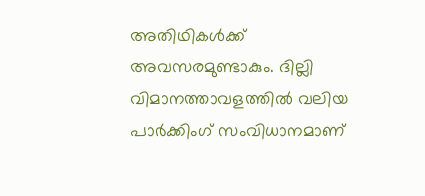അതിഥികള്‍ക്ക് അവസരമുണ്ടാകും. ദില്ലി വിമാനത്താവളത്തില്‍ വലിയ പാര്‍ക്കിംഗ് സംവിധാനമാണ്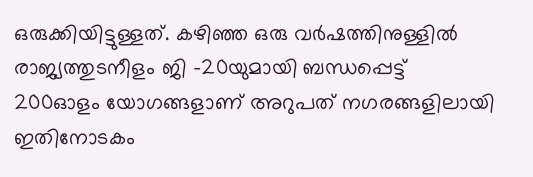ഒരുക്കിയിട്ടുള്ളത്. കഴിഞ്ഞ ഒരു വര്‍ഷത്തിനുള്ളില്‍ രാജ്യത്തുടനീളം ജി -20യുമായി ബന്ധപ്പെട്ട് 200ഓളം യോഗങ്ങളാണ് അറുപത് നഗരങ്ങളിലായി ഇതിനോടകം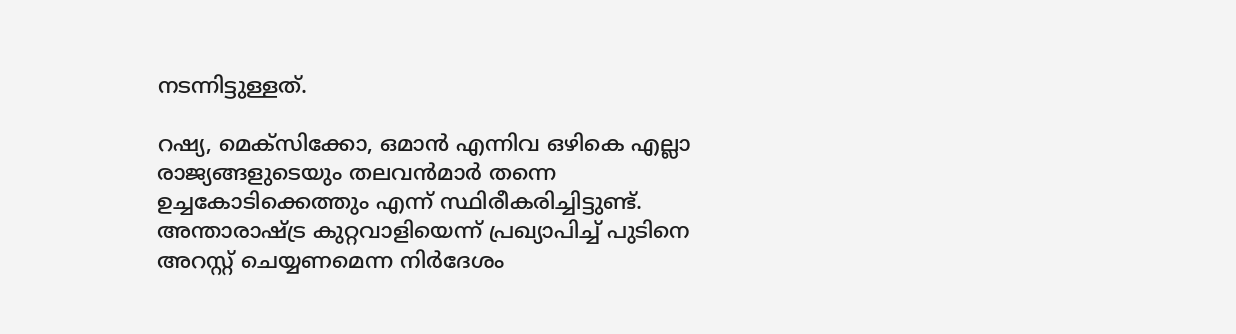നടന്നിട്ടുള്ളത്.

റഷ്യ, മെക്സിക്കോ, ഒമാൻ എന്നിവ ഒഴികെ എല്ലാ രാജ്യങ്ങളുടെയും തലവൻമാർ തന്നെ ഉച്ചകോടിക്കെത്തും എന്ന് സ്ഥിരീകരിച്ചിട്ടുണ്ട്. അന്താരാഷ്ട്ര കുറ്റവാളിയെന്ന് പ്രഖ്യാപിച്ച് പുടിനെ അറസ്റ്റ് ചെയ്യണമെന്ന നിര്‍ദേശം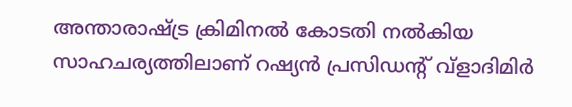അന്താരാഷ്ട്ര ക്രിമിനൽ കോടതി നല്‍കിയ സാഹചര്യത്തിലാണ് റഷ്യൻ പ്രസിഡന്റ് വ്ളാദിമിർ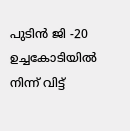പുടിൻ ജി -20 ഉച്ചകോടിയില്‍ നിന്ന് വിട്ട്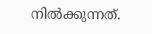നില്‍ക്കുന്നത്.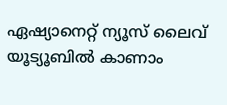ഏഷ്യാനെറ്റ് ന്യൂസ് ലൈവ് യൂട്യൂബിൽ കാണാം